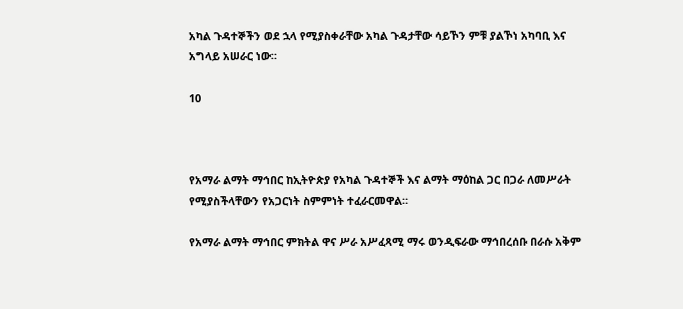አካል ጉዳተኞችን ወደ ኋላ የሚያስቀራቸው አካል ጉዳታቸው ሳይኾን ምቹ ያልኾነ አካባቢ እና አግላይ አሠራር ነው።

10



የአማራ ልማት ማኅበር ከኢትዮጵያ የአካል ጉዳተኞች እና ልማት ማዕከል ጋር በጋራ ለመሥራት የሚያስችላቸውን የአጋርነት ስምምነት ተፈራርመዋል።

የአማራ ልማት ማኅበር ምክትል ዋና ሥራ አሥፈጻሚ ማሩ ወንዲፍራው ማኅበረሰቡ በራሱ አቅም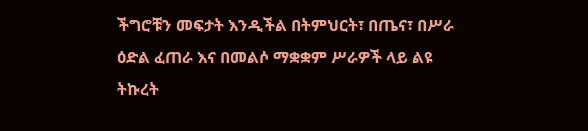ችግሮቹን መፍታት እንዲችል በትምህርት፣ በጤና፣ በሥራ ዕድል ፈጠራ እና በመልሶ ማቋቋም ሥራዎች ላይ ልዩ ትኩረት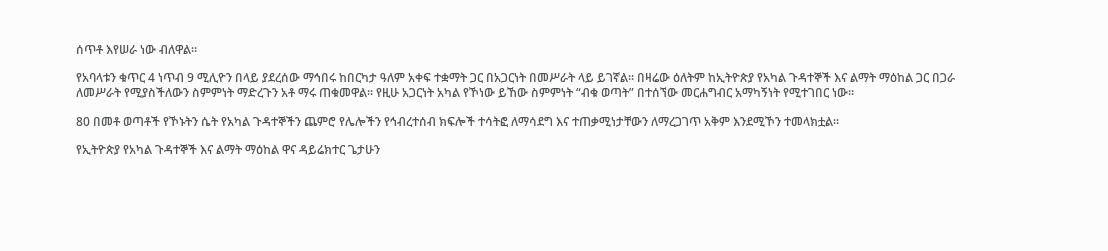ሰጥቶ እየሠራ ነው ብለዋል።

የአባላቱን ቁጥር 4 ነጥብ 9 ሚሊዮን በላይ ያደረሰው ማኅበሩ ከበርካታ ዓለም አቀፍ ተቋማት ጋር በአጋርነት በመሥራት ላይ ይገኛል። በዛሬው ዕለትም ከኢትዮጵያ የአካል ጉዳተኞች እና ልማት ማዕከል ጋር በጋራ ለመሥራት የሚያስችለውን ስምምነት ማድረጉን አቶ ማሩ ጠቁመዋል። የዚሁ አጋርነት አካል የኾነው ይኸው ስምምነት “ብቁ ወጣት” በተሰኘው መርሐግብር አማካኝነት የሚተገበር ነው።

80 በመቶ ወጣቶች የኾኑትን ሴት የአካል ጉዳተኞችን ጨምሮ የሌሎችን የኅብረተሰብ ክፍሎች ተሳትፎ ለማሳደግ እና ተጠቃሚነታቸውን ለማረጋገጥ አቅም እንደሚኾን ተመላክቷል።

የኢትዮጵያ የአካል ጉዳተኞች እና ልማት ማዕከል ዋና ዳይሬክተር ጌታሁን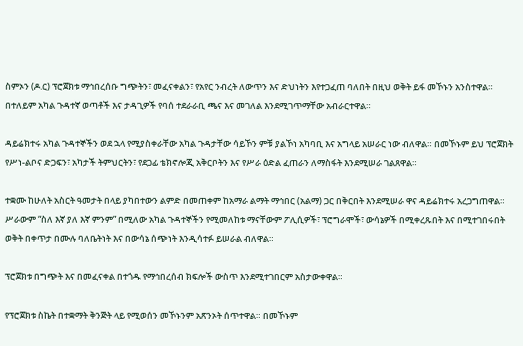ስምኦን (ዶ.ር) ፕሮጀክቱ ማኅበረሰቡ ግጭትን፣ መፈናቀልን፣ የአየር ንብረት ለውጥን እና ድህነትን እየተጋፈጠ ባለበት በዚህ ወቅት ይፋ መኾኑን አንስተዋል። በተለይም አካል ጉዳተኛ ወጣቶች እና ታዳጊዎች የባሰ ተደራራቢ ጫና እና መገለል እንደሚገጥማቸው አብራርተዋል።

ዳይሬክተሩ አካል ጉዳተኞችን ወደ ኋላ የሚያስቀራቸው አካል ጉዳታቸው ሳይኾን ምቹ ያልኾነ አካባቢ እና አግላይ አሠራር ነው ብለዋል። በመኾኑም ይህ ፕሮጀክት የሥነ-ልቦና ድጋፍን፣ አካታች ትምህርትን፣ የደጋፊ ቴክኖሎጂ አቅርቦትን እና የሥራ ዕድል ፈጠራን ለማስፋት እንደሚሠራ ገልጸዋል።

ተቋሙ ከሁለት አስርት ዓመታት በላይ ያካበተውን ልምድ በመጠቀም ከአማራ ልማት ማኅበር (አልማ) ጋር በቅርበት እንደሚሠራ ዋና ዳይሬክተሩ አረጋግጠዋል። ሥራውም “ስለ እኛ ያለ እኛ ምንም” በሚለው አካል ጉዳተኞችን የሚመለከቱ ማናቸውም ፖሊሲዎች፣ ፕሮግራሞች፣ ውሳኔዎች በሚቀረጹበት እና በሚተገበሩበት ወቅት በቀጥታ በሙሉ ባለቤትነት እና በውሳኔ ሰጭነት እንዲሳተፉ ይሠራል ብለዋል።

ፕሮጀክቱ በግጭት እና በመፈናቀል በተጎዱ የማኅበረሰብ ክፍሎች ውስጥ እንደሚተገበርም አስታውቀዋል።

የፕሮጀክቱ ስኬት በተቋማት ቅንጅት ላይ የሚወሰን መኾኑንም አጽንኦት ሰጥተዋል። በመኾኑም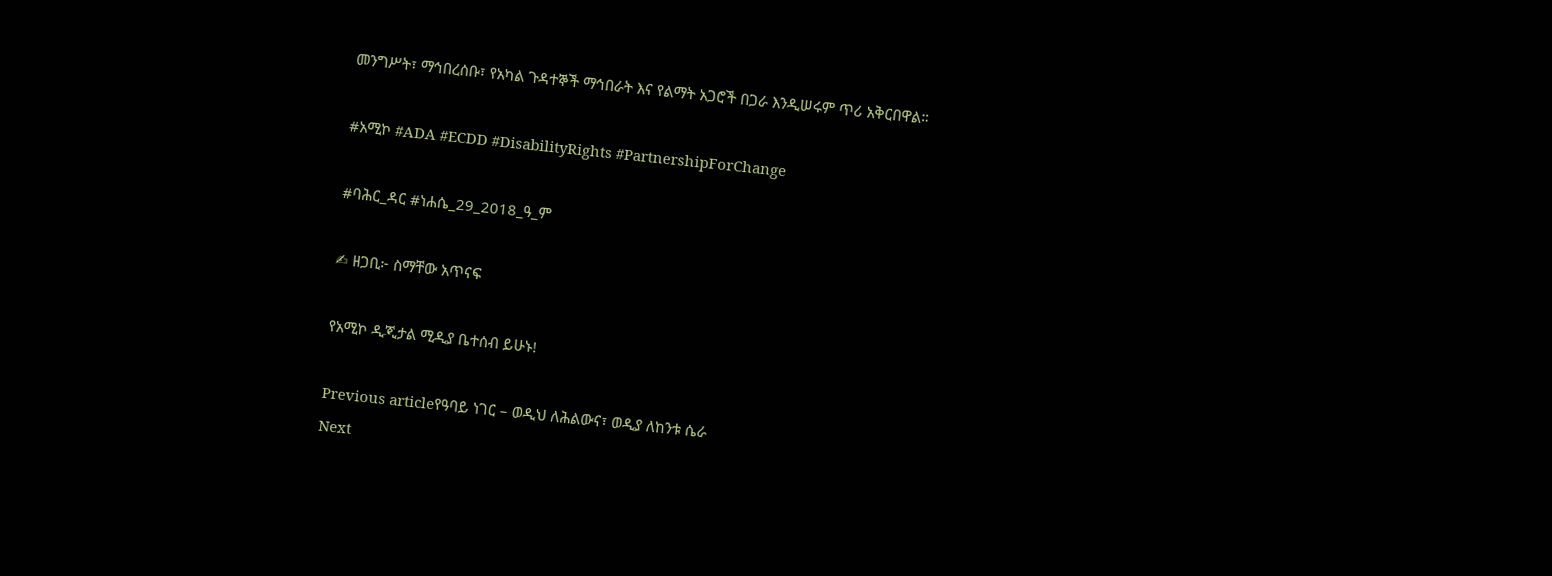መንግሥት፣ ማኅበረሰቡ፣ የአካል ጉዳተኞች ማኅበራት እና የልማት አጋሮች በጋራ እንዲሠሩም ጥሪ አቅርበዋል።

#አሚኮ #ADA #ECDD #DisabilityRights #PartnershipForChange

#ባሕር_ዳር #ነሐሴ_29_2018_ዓ_ም

✍ ዘጋቢ፦ ስማቸው አጥናፍ

የአሚኮ ዲጂታል ሚዲያ ቤተሰብ ይሁኑ!

Previous articleየዓባይ ነገር – ወዲህ ለሕልውና፣ ወዲያ ለከንቱ ሴራ
Next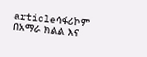articleሳፋሪኮም በአማራ ክልል እና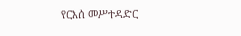የርእሰ መሥተዳድር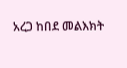አረጋ ከበደ መልእክት